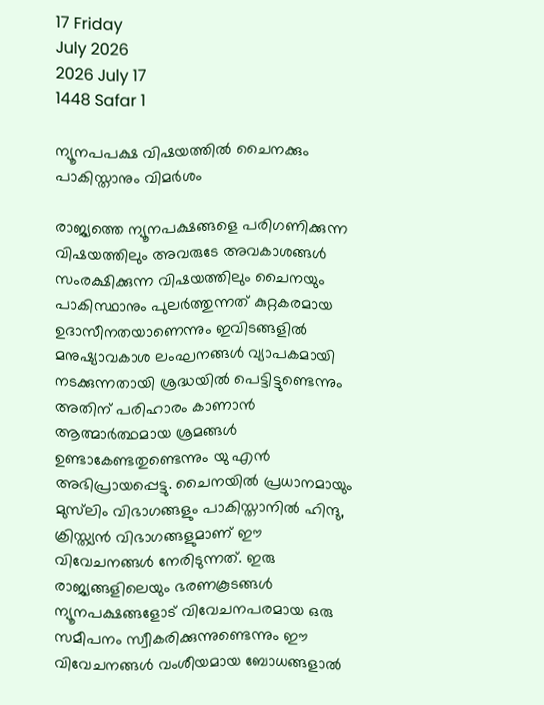17 Friday
July 2026
2026 July 17
1448 Safar 1

ന്യൂനപപക്ഷ വിഷയത്തില്‍ ചൈനക്കും പാകിസ്താനും വിമര്‍ശം

രാജ്യത്തെ ന്യൂനപക്ഷങ്ങളെ പരിഗണിക്കുന്ന വിഷയത്തിലും അവരുടേ അവകാശങ്ങള്‍ സംരക്ഷിക്കുന്ന വിഷയത്തിലും ചൈനയും പാകിസ്ഥാനും പുലര്‍ത്തുന്നത് കുറ്റകരമായ ഉദാസീനതയാണെന്നും ഇവിടങ്ങളില്‍ മനുഷ്യാവകാശ ലംഘനങ്ങള്‍ വ്യാപകമായി നടക്കുന്നതായി ശ്രദ്ധയില്‍ പെട്ടിട്ടുണ്ടെന്നും അതിന് പരിഹാരം കാണാന്‍ ആത്മാര്‍ത്ഥമായ ശ്രമങ്ങള്‍ ഉണ്ടാകേണ്ടതുണ്ടെന്നും യു എന്‍ അഭിപ്രായപ്പെട്ടു. ചൈനയില്‍ പ്രധാനമായും മുസ്‌ലിം വിഭാഗങ്ങളും പാകിസ്താനില്‍ ഹിന്ദു, ക്രിസ്ത്യന്‍ വിഭാഗങ്ങളുമാണ് ഈ വിവേചനങ്ങള്‍ നേരിടുന്നത്. ഇരു രാജ്യങ്ങളിലെയും ഭരണകൂടങ്ങള്‍ ന്യൂനപക്ഷങ്ങളോട് വിവേചനപരമായ ഒരു സമീപനം സ്വീകരിക്കുന്നുണ്ടെന്നും ഈ വിവേചനങ്ങള്‍ വംശീയമായ ബോധങ്ങളാല്‍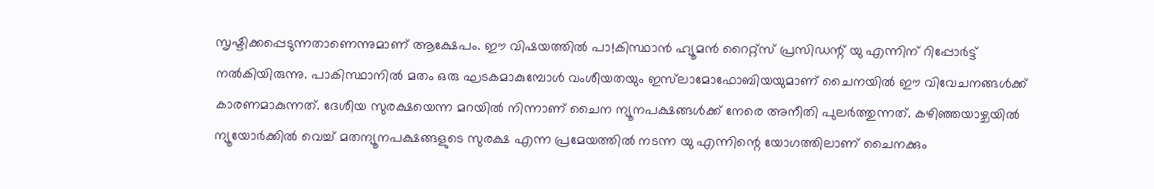സൃഷ്ടിക്കപ്പെടുന്നതാണെന്നുമാണ് ആക്ഷേപം. ഈ വിഷയത്തില്‍ പാ!കിസ്ഥാന്‍ ഹ്യൂമന്‍ റൈറ്റ്‌സ് പ്രസിഡന്റ് യു എന്നിന് റിപ്പോര്‍ട്ട് നല്‍കിയിരുന്നു. പാകിസ്ഥാനില്‍ മതം ഒരു ഘടകമാകുമ്പോള്‍ വംശീയതയും ഇസ്‌ലാമോഫോബിയയുമാണ് ചൈനയില്‍ ഈ വിവേചനങ്ങള്‍ക്ക് കാരണമാകുന്നത്. ദേശീയ സുരക്ഷയെന്ന മറയില്‍ നിന്നാണ് ചൈന ന്യൂനപക്ഷങ്ങള്‍ക്ക് നേരെ അനീതി പുലര്‍ത്തുന്നത്. കഴിഞ്ഞയാഴ്ചയില്‍ ന്യൂയോര്‍ക്കില്‍ വെച്ച് മതന്യൂനപക്ഷങ്ങളുടെ സുരക്ഷ എന്ന പ്രമേയത്തില്‍ നടന്ന യു എന്നിന്റെ യോഗത്തിലാണ് ചൈനക്കും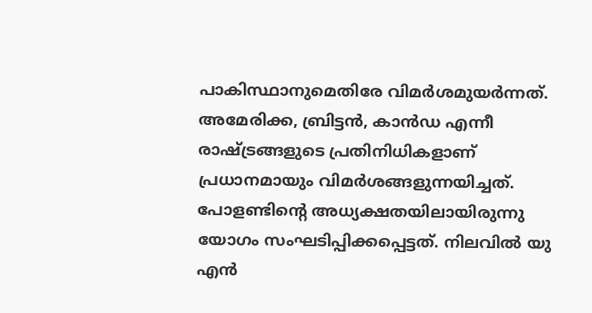പാകിസ്ഥാനുമെതിരേ വിമര്‍ശമുയര്‍ന്നത്. അമേരിക്ക, ബ്രിട്ടന്‍, കാന്‍ഡ എന്നീ രാഷ്ട്രങ്ങളുടെ പ്രതിനിധികളാണ് പ്രധാനമായും വിമര്‍ശങ്ങളുന്നയിച്ചത്. പോളണ്ടിന്റെ അധ്യക്ഷതയിലായിരുന്നു യോഗം സംഘടിപ്പിക്കപ്പെട്ടത്. നിലവില്‍ യു എന്‍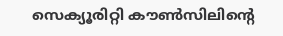സെക്യൂരിറ്റി കൗണ്‍സിലിന്റെ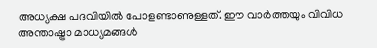അധ്യക്ഷ പദവിയില്‍ പോളണ്ടാണുള്ളത്. ഈ വാര്‍ത്തയും വിവിധ അന്താഷ്ട്രാ മാധ്യമങ്ങള്‍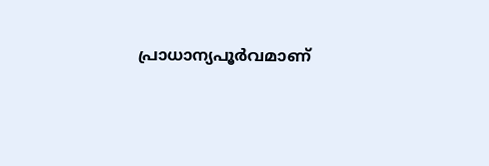പ്രാധാന്യപൂര്‍വമാണ്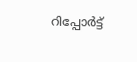റിപ്പോര്‍ട്ട്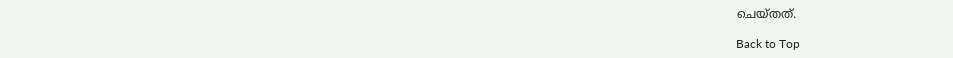ചെയ്തത്.

Back to Top